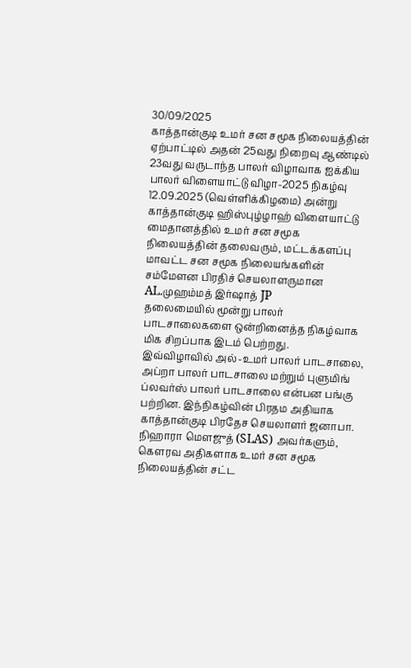30/09/2025
காத்தான்குடி உமர் சன சமூக நிலையத்தின் ஏற்பாட்டில் அதன் 25வது நிறைவு ஆண்டில் 23வது வருடாந்த பாலர் விழாவாக ஐக்கிய பாலர் விளையாட்டு விழா-2025 நிகழ்வு 12.09.2025 (வெள்ளிக்கிழமை) அன்று காத்தான்குடி ஹிஸ்புழ்ழாஹ் விளையாட்டு மைதானத்தில் உமர் சன சமூக நிலையத்தின் தலைவரும், மட்டக்களப்பு மாவட்ட சன சமூக நிலையங்களின் சம்மேளன பிரதிச் செயலாளருமான AL.முஹம்மத் இர்ஷாத் JP
தலைமையில் மூன்று பாலர் பாடசாலைகளை ஒன்றினைத்த நிகழ்வாக மிக சிறப்பாக இடம் பெற்றது.
இவ்விழாவில் அல்-உமர் பாலர் பாடசாலை, அப்றா பாலர் பாடசாலை மற்றும் புளுமிங் ப்லவர்ஸ் பாலர் பாடசாலை என்பன பங்கு பற்றின. இந்நிகழ்வின் பிரதம அதியாக காத்தான்குடி பிரதேச செயலாளர் ஜனாபா. நிஹாரா மெளஜுத் (SLAS) அவர்களும்,
கெளரவ அதிகளாக உமர் சன சமூக நிலையத்தின் சட்ட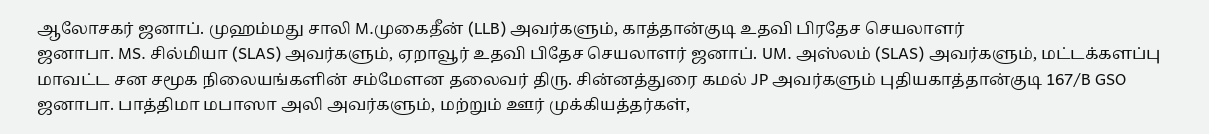ஆலோசகர் ஜனாப். முஹம்மது சாலி M.முகைதீன் (LLB) அவர்களும், காத்தான்குடி உதவி பிரதேச செயலாளர்
ஜனாபா. MS. சில்மியா (SLAS) அவர்களும், ஏறாவூர் உதவி பிதேச செயலாளர் ஜனாப். UM. அஸ்லம் (SLAS) அவர்களும், மட்டக்களப்பு மாவட்ட சன சமூக நிலையங்களின் சம்மேளன தலைவர் திரு. சின்னத்துரை கமல் JP அவர்களும் புதியகாத்தான்குடி 167/B GSO ஜனாபா. பாத்திமா மபாஸா அலி அவர்களும், மற்றும் ஊர் முக்கியத்தர்கள்,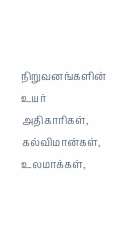நிறுவனங்களின் உயர் அதிகாரிகள், கல்விமான்கள், உலமாக்கள்,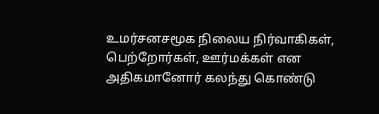உமர்சனசமூக நிலைய நிர்வாகிகள், பெற்றோர்கள், ஊர்மக்கள் என அதிகமானோர் கலந்து கொண்டு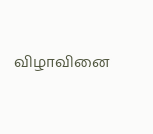விழாவினை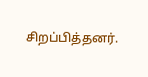சிறப்பித்தனர்.